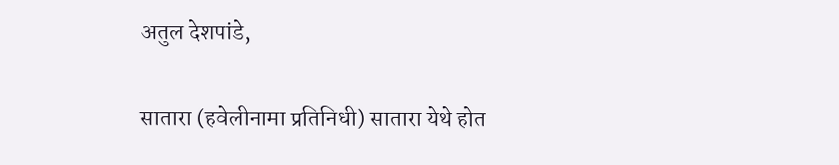अतुल देशपांडे,

सातारा (हवेलीनामा प्रतिनिधी) सातारा येथे होत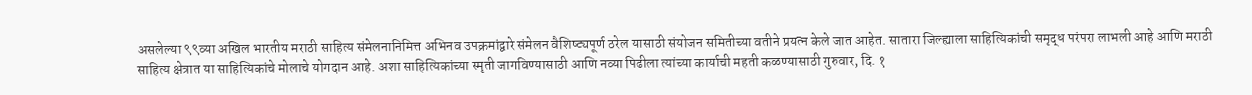असलेल्या ९९व्या अखिल भारतीय मराठी साहित्य संमेलनानिमित्त अभिनव उपक्रमांद्वारे संमेलन वैशिष्ट्यपूर्ण ठरेल यासाठी संयोजन समितीच्या वतीने प्रयत्न केले जात आहेत. सातारा जिल्ह्याला साहित्यिकांची समृद्ध परंपरा लाभली आहे आणि मराठी साहित्य क्षेत्रात या साहित्यिकांचे मोलाचे योगदान आहे. अशा साहित्यिकांच्या स्मृती जागविण्यासाठी आणि नव्या पिढीला त्यांच्या कार्याची महती कळण्यासाठी गुरुवार, दि. १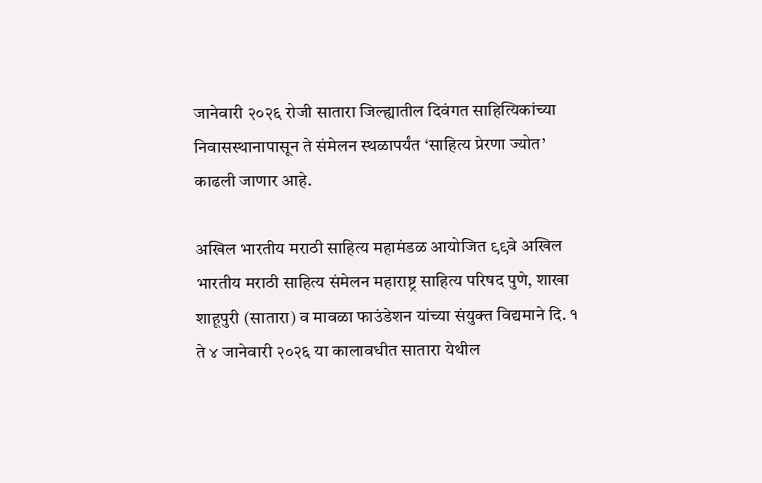जानेवारी २०२६ रोजी सातारा जिल्ह्यातील दिवंगत साहित्यिकांच्या निवासस्थानापासून ते संमेलन स्थळापर्यंत ‘साहित्य प्रेरणा ज्योत’ काढली जाणार आहे.

अखिल भारतीय मराठी साहित्य महामंडळ आयोजित ९९वे अखिल भारतीय मराठी साहित्य संमेलन महाराष्ट्र साहित्य परिषद पुणे, शाखा शाहूपुरी (सातारा) व मावळा फाउंडेशन यांच्या संयुक्त विद्यमाने दि. १ ते ४ जानेवारी २०२६ या कालावधीत सातारा येथील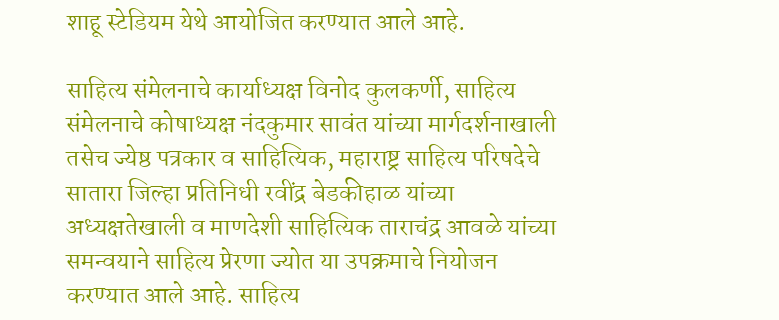शाहू स्टेडियम येथे आयोजित करण्यात आले आहे.

साहित्य संमेलनाचे कार्याध्यक्ष विनोद कुलकर्णी, साहित्य संमेलनाचे कोषाध्यक्ष नंदकुमार सावंत यांच्या मार्गदर्शनाखाली तसेच ज्येष्ठ पत्रकार व साहित्यिक, महाराष्ट्र साहित्य परिषदेचे सातारा जिल्हा प्रतिनिधी रवींद्र बेडकीहाळ यांच्या अध्यक्षतेखाली व माणदेशी साहित्यिक ताराचंद्र आवळे यांच्या समन्वयाने साहित्य प्रेरणा ज्योत या उपक्रमाचे नियोजन करण्यात आले आहे. साहित्य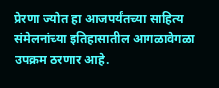प्रेरणा ज्योत हा आजपर्यंतच्या साहित्य संमेलनांच्या इतिहासातील आगळावेगळा उपक्रम ठरणार आहे.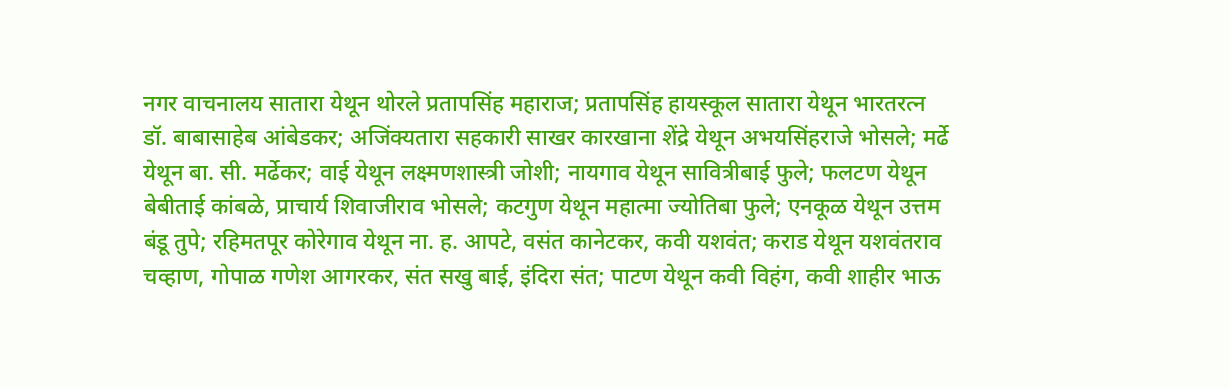नगर वाचनालय सातारा येथून थोरले प्रतापसिंह महाराज; प्रतापसिंह हायस्कूल सातारा येथून भारतरत्न डॉ. बाबासाहेब आंबेडकर; अजिंक्यतारा सहकारी साखर कारखाना शेंद्रे येथून अभयसिंहराजे भोसले; मर्ढे येथून बा. सी. मर्ढेकर; वाई येथून लक्ष्मणशास्त्री जोशी; नायगाव येथून सावित्रीबाई फुले; फलटण येथून बेबीताई कांबळे, प्राचार्य शिवाजीराव भोसले; कटगुण येथून महात्मा ज्योतिबा फुले; एनकूळ येथून उत्तम बंडू तुपे; रहिमतपूर कोरेगाव येथून ना. ह. आपटे, वसंत कानेटकर, कवी यशवंत; कराड येथून यशवंतराव चव्हाण, गोपाळ गणेश आगरकर, संत सखु बाई, इंदिरा संत; पाटण येथून कवी विहंग, कवी शाहीर भाऊ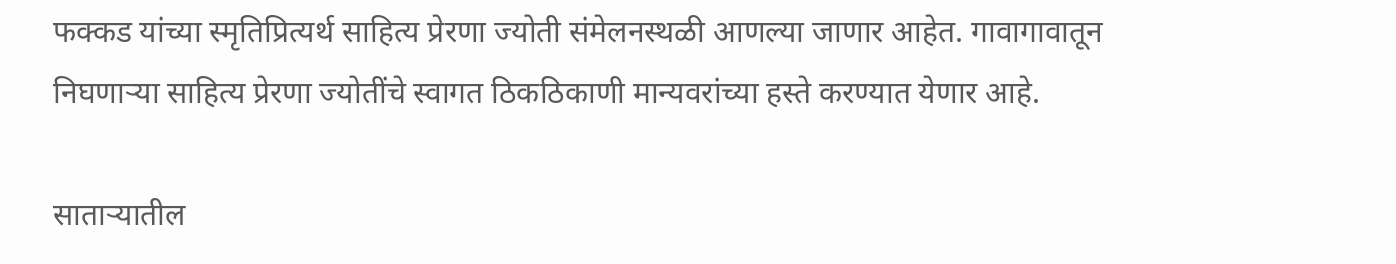फक्कड यांच्या स्मृतिप्रित्यर्थ साहित्य प्रेरणा ज्योती संमेलनस्थळी आणल्या जाणार आहेत. गावागावातून निघणाऱ्या साहित्य प्रेरणा ज्योतींचे स्वागत ठिकठिकाणी मान्यवरांच्या हस्ते करण्यात येणार आहे.

साताऱ्यातील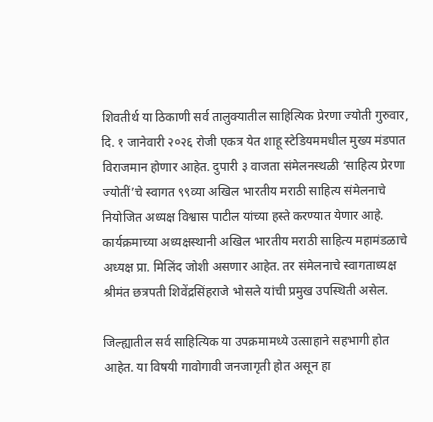शिवतीर्थ या ठिकाणी सर्व तालुक्यातील साहित्यिक प्रेरणा ज्योती गुरुवार, दि. १ जानेवारी २०२६ रोजी एकत्र येत शाहू स्टेडियममधील मुख्य मंडपात विराजमान होणार आहेत. दुपारी ३ वाजता संमेलनस्थळी ‘साहित्य प्रेरणा ज्योतीं’चे स्वागत ९९व्या अखिल भारतीय मराठी साहित्य संमेलनाचे नियोजित अध्यक्ष विश्वास पाटील यांच्या हस्ते करण्यात येणार आहे. कार्यक्रमाच्या अध्यक्षस्थानी अखिल भारतीय मराठी साहित्य महामंडळाचे अध्यक्ष प्रा. मिलिंद जोशी असणार आहेत. तर संमेलनाचे स्वागताध्यक्ष श्रीमंत छत्रपती शिवेंद्रसिंहराजे भोसले यांची प्रमुख उपस्थिती असेल.

जिल्ह्यातील सर्व साहित्यिक या उपक्रमामध्ये उत्साहाने सहभागी होत आहेत. या विषयी गावोगावी जनजागृती होत असून हा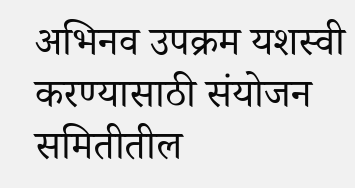अभिनव उपक्रम यशस्वी करण्यासाठी संयोजन समितीतील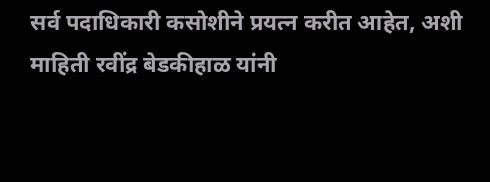सर्व पदाधिकारी कसोशीने प्रयत्न करीत आहेत, अशी माहिती रवींद्र बेडकीहाळ यांनी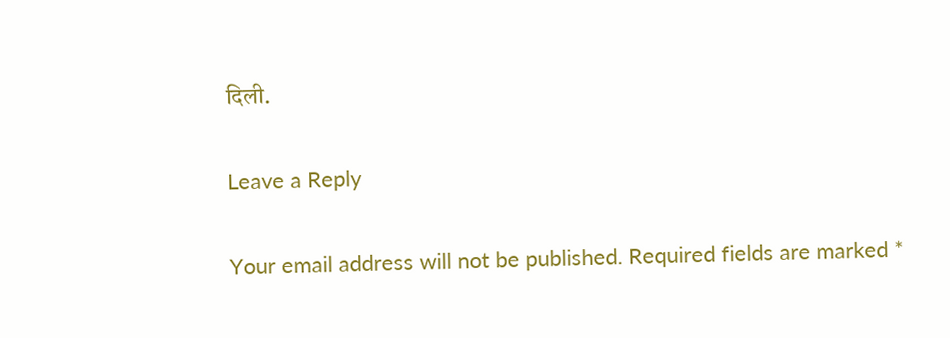दिली.

Leave a Reply

Your email address will not be published. Required fields are marked *